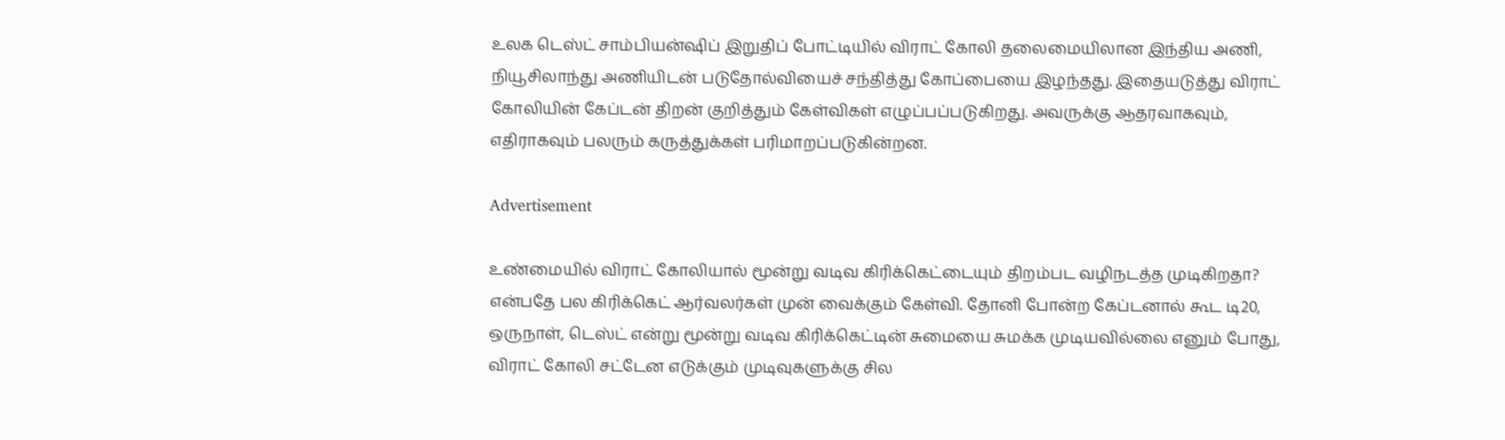உலக டெஸ்ட் சாம்பியன்ஷிப் இறுதிப் போட்டியில் விராட் கோலி தலைமையிலான இந்திய அணி, நியூசிலாந்து அணியிடன் படுதோல்வியைச் சந்தித்து கோப்பையை இழந்தது. இதையடுத்து விராட் கோலியின் கேப்டன் திறன் குறித்தும் கேள்விகள் எழுப்பப்படுகிறது. அவருக்கு ஆதரவாகவும், எதிராகவும் பலரும் கருத்துக்கள் பரிமாறப்படுகின்றன.

Advertisement

உண்மையில் விராட் கோலியால் மூன்று வடிவ கிரிக்கெட்டையும் திறம்பட வழிநடத்த முடிகிறதா? என்பதே பல கிரிக்கெட் ஆர்வலர்கள் முன் வைக்கும் கேள்வி. தோனி போன்ற கேப்டனால் கூட டி20, ஒருநாள், டெஸ்ட் என்று மூன்று வடிவ கிரிக்கெட்டின் சுமையை சுமக்க முடியவில்லை எனும் போது, விராட் கோலி சட்டேன எடுக்கும் முடிவுகளுக்கு சில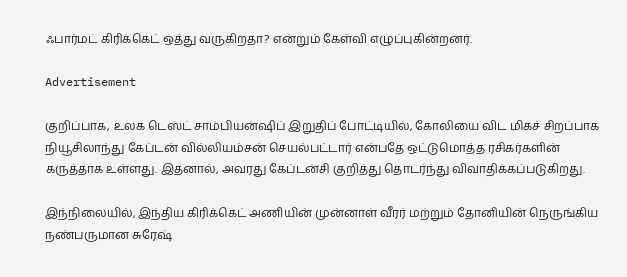ஃபார்மட் கிரிக்கெட் ஒத்து வருகிறதா? என்றும் கேள்வி எழுப்புகின்றனர்.

Advertisement

குறிப்பாக, உலக டெஸ்ட் சாம்பியன்ஷிப் இறுதிப் போட்டியில், கோலியை விட மிகச் சிறப்பாக நியூசிலாந்து கேப்டன் வில்லியம்சன் செயல்பட்டார் என்பதே ஒட்டுமொத்த ரசிகர்களின் கருத்தாக உள்ளது. இதனால், அவரது கேப்டன்சி குறித்து தொடர்ந்து விவாதிக்கப்படுகிறது.

இந்நிலையில், இந்திய கிரிக்கெட் அணியின் முன்னாள் வீரர் மற்றும் தோனியின் நெருங்கிய நண்பருமான சுரேஷ்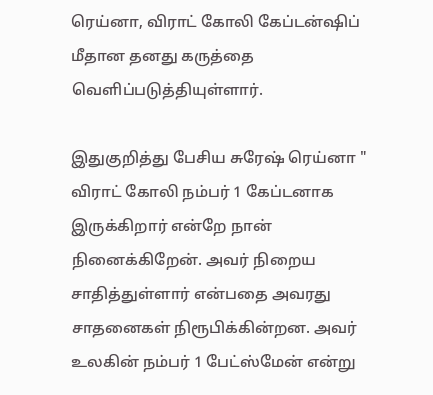ரெய்னா, விராட் கோலி கேப்டன்ஷிப் மீதான தனது கருத்தை வெளிப்படுத்தியுள்ளார்.

இதுகுறித்து பேசிய சுரேஷ் ரெய்னா " விராட் கோலி நம்பர் 1 கேப்டனாக இருக்கிறார் என்றே நான் நினைக்கிறேன். அவர் நிறைய சாதித்துள்ளார் என்பதை அவரது சாதனைகள் நிரூபிக்கின்றன. அவர் உலகின் நம்பர் 1 பேட்ஸ்மேன் என்று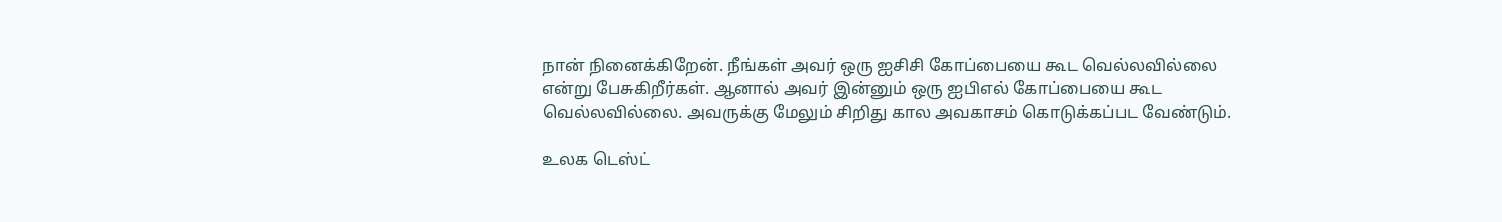நான் நினைக்கிறேன். நீங்கள் அவர் ஒரு ஐசிசி கோப்பையை கூட வெல்லவில்லை என்று பேசுகிறீர்கள். ஆனால் அவர் இன்னும் ஒரு ஐபிஎல் கோப்பையை கூட வெல்லவில்லை. அவருக்கு மேலும் சிறிது கால அவகாசம் கொடுக்கப்பட வேண்டும்.

உலக டெஸ்ட்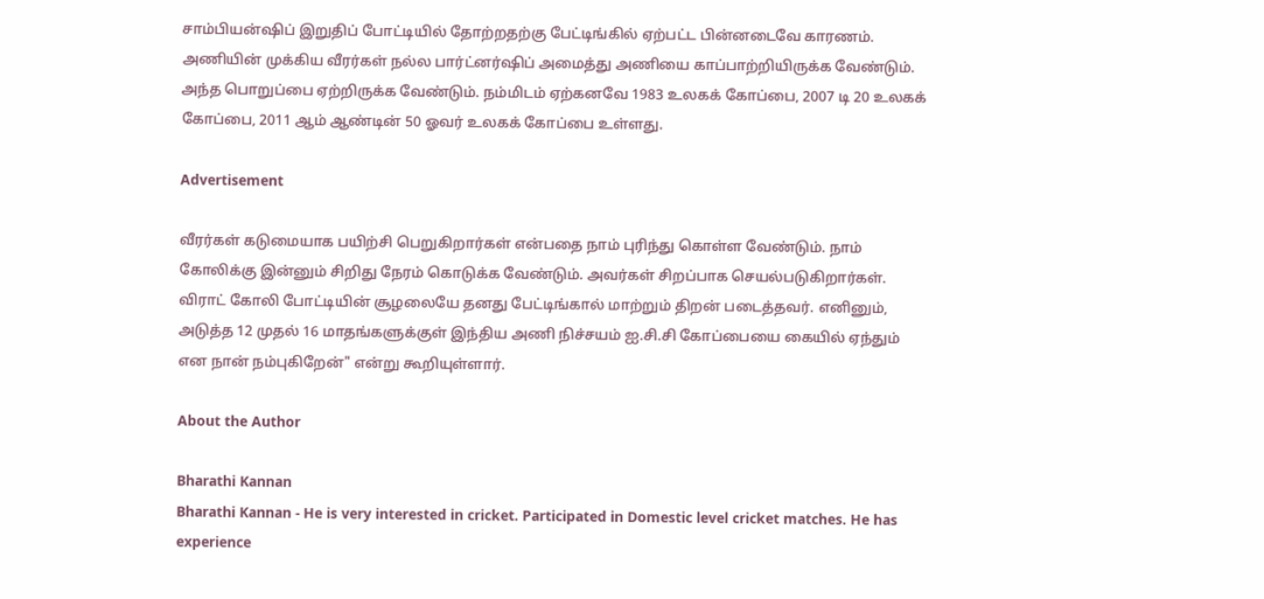சாம்பியன்ஷிப் இறுதிப் போட்டியில் தோற்றதற்கு பேட்டிங்கில் ஏற்பட்ட பின்னடைவே காரணம். அணியின் முக்கிய வீரர்கள் நல்ல பார்ட்னர்ஷிப் அமைத்து அணியை காப்பாற்றியிருக்க வேண்டும். அந்த பொறுப்பை ஏற்றிருக்க வேண்டும். நம்மிடம் ஏற்கனவே 1983 உலகக் கோப்பை, 2007 டி 20 உலகக் கோப்பை, 2011 ஆம் ஆண்டின் 50 ஓவர் உலகக் கோப்பை உள்ளது.

Advertisement

வீரர்கள் கடுமையாக பயிற்சி பெறுகிறார்கள் என்பதை நாம் புரிந்து கொள்ள வேண்டும். நாம் கோலிக்கு இன்னும் சிறிது நேரம் கொடுக்க வேண்டும். அவர்கள் சிறப்பாக செயல்படுகிறார்கள். விராட் கோலி போட்டியின் சூழலையே தனது பேட்டிங்கால் மாற்றும் திறன் படைத்தவர். எனினும், அடுத்த 12 முதல் 16 மாதங்களுக்குள் இந்திய அணி நிச்சயம் ஐ.சி.சி கோப்பையை கையில் ஏந்தும் என நான் நம்புகிறேன்" என்று கூறியுள்ளார்.

About the Author

Bharathi Kannan
Bharathi Kannan - He is very interested in cricket. Participated in Domestic level cricket matches. He has experience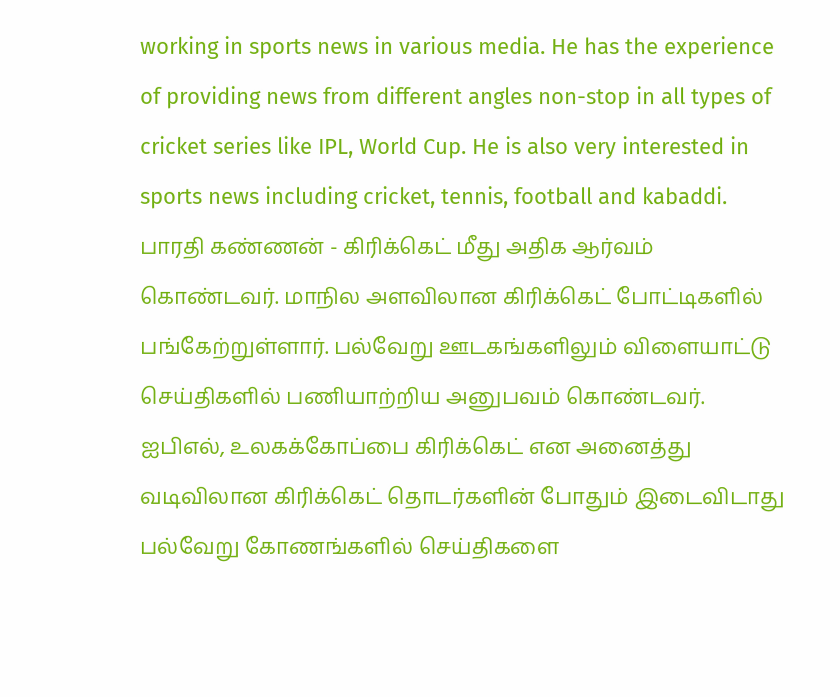working in sports news in various media. He has the experience of providing news from different angles non-stop in all types of cricket series like IPL, World Cup. He is also very interested in sports news including cricket, tennis, football and kabaddi. பாரதி கண்ணன் - கிரிக்கெட் மீது அதிக ஆர்வம் கொண்டவர். மாநில அளவிலான கிரிக்கெட் போட்டிகளில் பங்கேற்றுள்ளார். பல்வேறு ஊடகங்களிலும் விளையாட்டு செய்திகளில் பணியாற்றிய அனுபவம் கொண்டவர். ஐபிஎல், உலகக்கோப்பை கிரிக்கெட் என அனைத்து வடிவிலான கிரிக்கெட் தொடர்களின் போதும் இடைவிடாது பல்வேறு கோணங்களில் செய்திகளை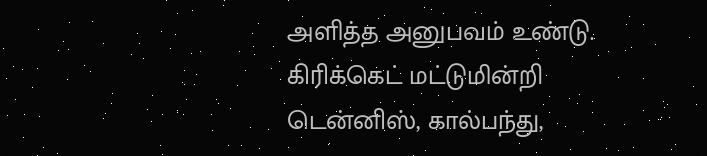அளித்த அனுபவம் உண்டு. கிரிக்கெட் மட்டுமின்றி டென்னிஸ், கால்பந்து,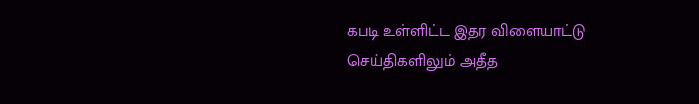கபடி உள்ளிட்ட இதர விளையாட்டு செய்திகளிலும் அதீத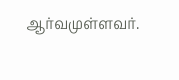ஆர்வமுள்ளவர்.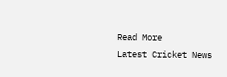Read More
Latest Cricket News